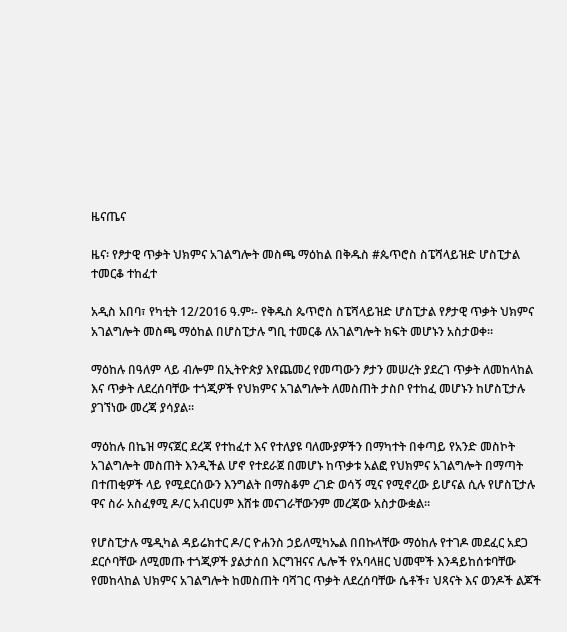ዜናጤና

ዜና፡ የፆታዊ ጥቃት ህክምና አገልግሎት መስጫ ማዕከል በቅዱስ #ጴጥሮስ ስፔሻላይዝድ ሆስፒታል ተመርቆ ተከፈተ

አዲስ አበባ፣ የካቲት 12/2016 ዓ.ም፡- የቅዱስ ጴጥሮስ ስፔሻላይዝድ ሆስፒታል የፆታዊ ጥቃት ህክምና አገልግሎት መስጫ ማዕከል በሆስፒታሉ ግቢ ተመርቆ ለአገልግሎት ክፍት መሆኑን አስታወቀ።

ማዕከሉ በዓለም ላይ ብሎም በኢትዮጵያ እየጨመረ የመጣውን ፆታን መሠረት ያደረገ ጥቃት ለመከላከል እና ጥቃት ለደረሰባቸው ተጎጂዎች የህክምና አገልግሎት ለመስጠት ታስቦ የተከፈ መሆኑን ከሆስፒታሉ ያገኘነው መረጃ ያሳያል።

ማዕከሉ በኬዝ ማናጀር ደረጃ የተከፈተ እና የተለያዩ ባለሙያዎችን በማካተት በቀጣይ የአንድ መስኮት አገልግሎት መስጠት እንዲችል ሆኖ የተደራጀ በመሆኑ ከጥቃቱ አልፎ የህክምና አገልግሎት በማጣት በተጠቂዎች ላይ የሚደርሰውን እንግልት በማስቆም ረገድ ወሳኝ ሚና የሚኖረው ይሆናል ሲሉ የሆስፒታሉ ዋና ስራ አስፈፃሚ ዶ/ር አብርሀም እሸቱ መናገራቸውንም መረጃው አስታውቋል።

የሆስፒታሉ ሜዲካል ዳይሬክተር ዶ/ር ዮሐንስ ኃይለሚካኤል በበኩላቸው ማዕከሉ የተገዶ መደፈር አደጋ ደርሶባቸው ለሚመጡ ተጎጂዎች ያልታሰበ እርግዝናና ሌሎች የአባላዘር ህመሞች እንዳይከሰቱባቸው የመከላከል ህክምና አገልግሎት ከመስጠት ባሻገር ጥቃት ለደረሰባቸው ሴቶች፣ ህጻናት እና ወንዶች ልጆች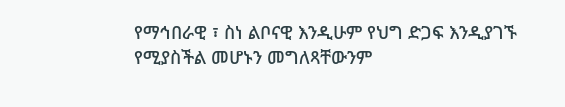የማኅበራዊ ፣ ስነ ልቦናዊ እንዲሁም የህግ ድጋፍ እንዲያገኙ የሚያስችል መሆኑን መግለጻቸውንም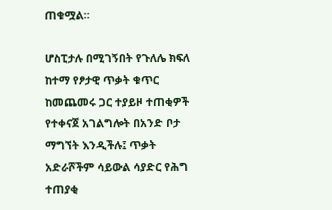ጠቁሟል።

ሆስፒታሉ በሚገኝበት የጉለሌ ክፍለ ከተማ የፆታዊ ጥቃት ቁጥር ከመጨመሩ ጋር ተያይዞ ተጠቂዎች የተቀናጀ አገልግሎት በአንድ ቦታ ማግኘት እንዲችሉ፤ ጥቃት አድራሾችም ሳይውል ሳያድር የሕግ ተጠያቂ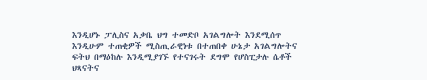እንዲሆኑ ፓሊስና አቃቤ ህግ ተመድቦ አገልግሎት እንደሚሰጥ እንዲሁም ተጠቂዎች ሚስጢራዊነቱ በተጠበቀ ሁኔታ አገልግሎትና ፍትህ በማዕከሉ እንዲሚያገኙ የተናገሩት ደግሞ የሆስፒታሉ ሴቶች ህጻናትና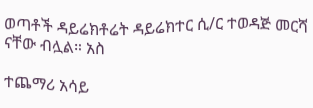ወጣቶች ዳይሬክቶሬት ዳይሬክተር ሲ/ር ተወዳጅ መርሻ ናቸው ብሏል። አስ

ተጨማሪ አሳይ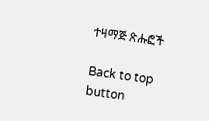ተዛማጅ ጽሑፎች

Back to top button